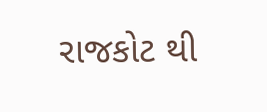રાજકોટ થી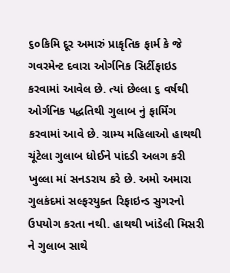૬૦કિમિ દૂર અમારું પ્રાકૃતિક ફાર્મ કે જે ગવરમેન્ટ દવારા ઓર્ગનિક સિર્ટીફાઇડ કરવામાં આવેલ છે. ત્યાં છેલ્લા ૬ વર્ષથી ઓર્ગનિક પદ્ધતિથી ગુલાબ નું ફાર્મિંગ કરવામાં આવે છે. ગ્રામ્ય મહિલાઓ હાથથી ચૂંટેલા ગુલાબ ધોઈને પાંદડી અલગ કરી ખુલ્લા માં સનડરાય કરે છે. અમો અમારા ગુલકંદમાં સલ્ફરયુક્ત રિફાઇન્ડ સુગરનો ઉપયોગ કરતા નથી. હાથથી ખાંડેલી મિસરી ને ગુલાબ સાથે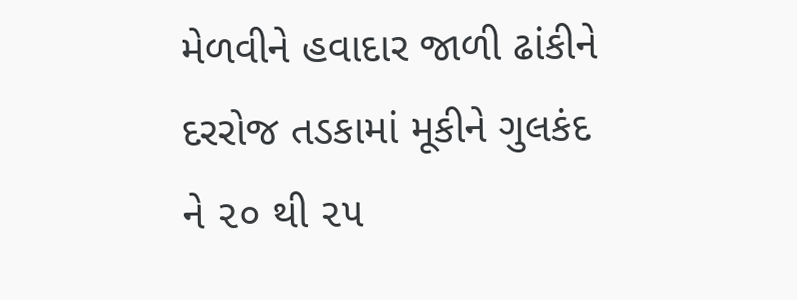મેળવીને હવાદાર જાળી ઢાંકીને દરરોજ તડકામાં મૂકીને ગુલકંદ ને ૨૦ થી ૨૫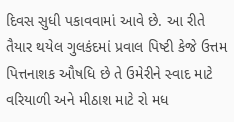દિવસ સુધી પકાવવામાં આવે છે. આ રીતે તૈયાર થયેલ ગુલકંદમાં પ્રવાલ પિષ્ટી કેજે ઉત્તમ પિત્તનાશક ઔષધિ છે તે ઉમેરીને સ્વાદ માટે વરિયાળી અને મીઠાશ માટે રો મધ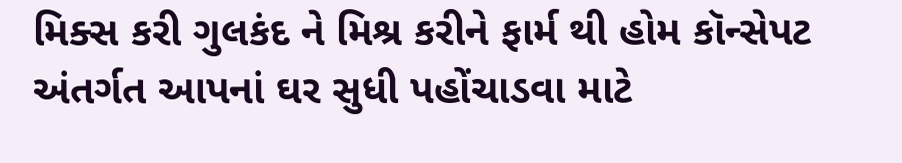મિક્સ કરી ગુલકંદ ને મિશ્ર કરીને ફાર્મ થી હોમ કૉન્સેપટ અંતર્ગત આપનાં ઘર સુધી પહોંચાડવા માટે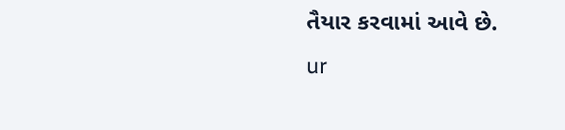તૈયાર કરવામાં આવે છે.
ur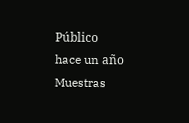Público
hace un año
Muestras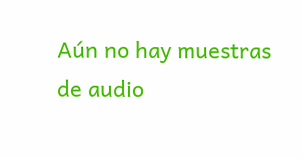Aún no hay muestras de audio